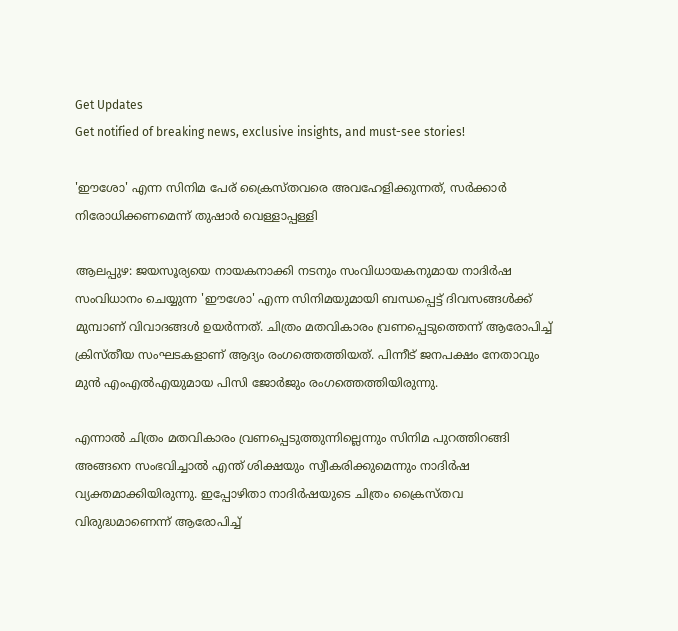Get Updates
Get notified of breaking news, exclusive insights, and must-see stories!

'ഈശോ' എന്ന സിനിമ പേര് ക്രൈസ്തവരെ അവഹേളിക്കുന്നത്, സര്‍ക്കാര്‍ നിരോധിക്കണമെന്ന് തുഷാര്‍ വെള്ളാപ്പള്ളി

ആലപ്പുഴ: ജയസൂര്യയെ നായകനാക്കി നടനും സംവിധായകനുമായ നാദിര്‍ഷ സംവിധാനം ചെയ്യുന്ന 'ഈശോ' എന്ന സിനിമയുമായി ബന്ധപ്പെട്ട് ദിവസങ്ങള്‍ക്ക് മുമ്പാണ് വിവാദങ്ങള്‍ ഉയര്‍ന്നത്. ചിത്രം മതവികാരം വ്രണപ്പെടുത്തെന്ന് ആരോപിച്ച് ക്രിസ്തീയ സംഘടകളാണ് ആദ്യം രംഗത്തെത്തിയത്. പിന്നീട് ജനപക്ഷം നേതാവും മുന്‍ എംഎല്‍എയുമായ പിസി ജോര്‍ജും രംഗത്തെത്തിയിരുന്നു.

എന്നാല്‍ ചിത്രം മതവികാരം വ്രണപ്പെടുത്തുന്നില്ലെന്നും സിനിമ പുറത്തിറങ്ങി അങ്ങനെ സംഭവിച്ചാല്‍ എന്ത് ശിക്ഷയും സ്വീകരിക്കുമെന്നും നാദിര്‍ഷ വ്യക്തമാക്കിയിരുന്നു. ഇപ്പോഴിതാ നാദിര്‍ഷയുടെ ചിത്രം ക്രൈസ്തവ വിരുദ്ധമാണെന്ന് ആരോപിച്ച്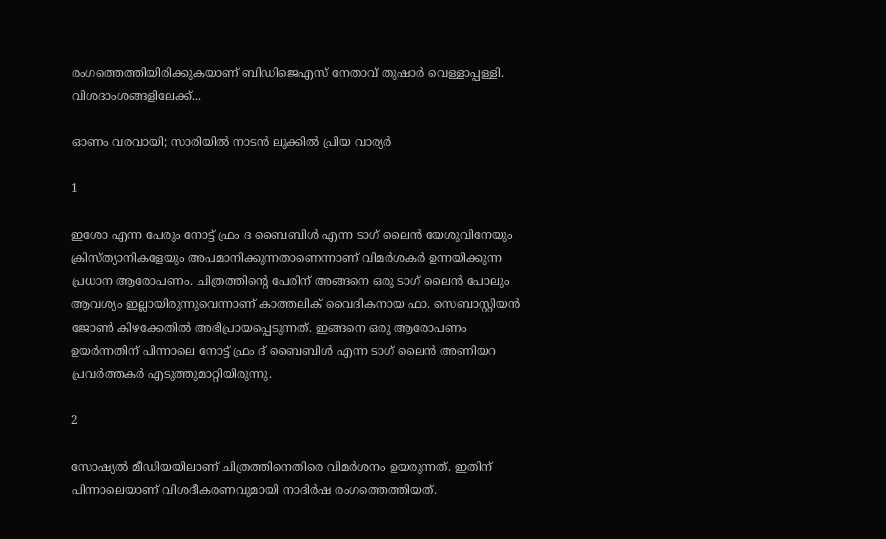രംഗത്തെത്തിയിരിക്കുകയാണ് ബിഡിജെഎസ് നേതാവ് തുഷാര്‍ വെള്ളാപ്പള്ളി. വിശദാംശങ്ങളിലേക്ക്...

ഓണം വരവായി; സാരിയിൽ നാടൻ ലുക്കിൽ പ്രിയ വാര്യർ

1

ഇശോ എന്ന പേരും നോട്ട് ഫ്രം ദ ബൈബിള്‍ എന്ന ടാഗ് ലൈന്‍ യേശുവിനേയും ക്രിസ്ത്യാനികളേയും അപമാനിക്കുന്നതാണെന്നാണ് വിമര്‍ശകര്‍ ഉന്നയിക്കുന്ന പ്രധാന ആരോപണം. ചിത്രത്തിന്റെ പേരിന് അങ്ങനെ ഒരു ടാഗ് ലൈന്‍ പോലും ആവശ്യം ഇല്ലായിരുന്നുവെന്നാണ് കാത്തലിക് വൈദികനായ ഫാ. സെബാസ്റ്റിയന്‍ ജോണ്‍ കിഴക്കേതില്‍ അഭിപ്രായപ്പെടുന്നത്. ഇങ്ങനെ ഒരു ആരോപണം ഉയര്‍ന്നതിന് പിന്നാലെ നോട്ട് ഫ്രം ദ് ബൈബിള്‍ എന്ന ടാഗ് ലൈന്‍ അണിയറ പ്രവര്‍ത്തകര്‍ എടുത്തുമാറ്റിയിരുന്നു.

2

സോഷ്യല്‍ മീഡിയയിലാണ് ചിത്രത്തിനെതിരെ വിമര്‍ശനം ഉയരുന്നത്. ഇതിന് പിന്നാലെയാണ് വിശദീകരണവുമായി നാദിര്‍ഷ രംഗത്തെത്തിയത്.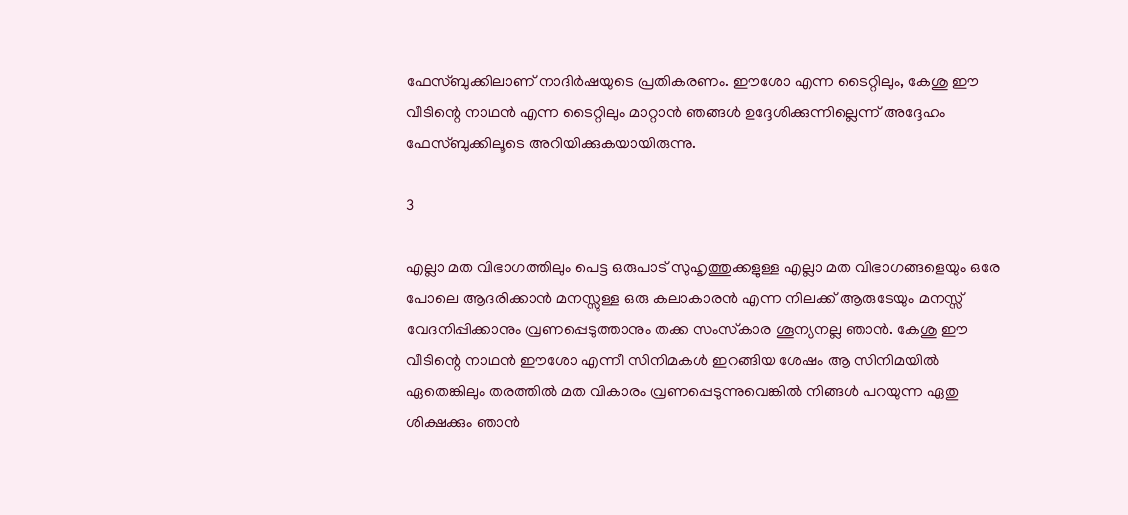ഫേസ്ബുക്കിലാണ് നാദിര്‍ഷയുടെ പ്രതികരണം. ഈശോ എന്ന ടൈറ്റിലും, കേശു ഈ വീടിന്റെ നാഥന്‍ എന്ന ടൈറ്റിലും മാറ്റാന്‍ ഞങ്ങള്‍ ഉദ്ദേശിക്കുന്നില്ലെന്ന് അദ്ദേഹം ഫേസ്ബുക്കിലൂടെ അറിയിക്കുകയായിരുന്നു.

3

എല്ലാ മത വിഭാഗത്തിലും പെട്ട ഒരുപാട് സുഹൃത്തുക്കളുള്ള എല്ലാ മത വിഭാഗങ്ങളെയും ഒരേ പോലെ ആദരിക്കാന്‍ മനസ്സുള്ള ഒരു കലാകാരന്‍ എന്ന നിലക്ക് ആരുടേയും മനസ്സ് വേദനിപ്പിക്കാനും വ്രണപ്പെടുത്താനും തക്ക സംസ്‌കാര ശൂന്യനല്ല ഞാന്‍. കേശു ഈ വീടിന്റെ നാഥന്‍ ഈശോ എന്നീ സിനിമകള്‍ ഇറങ്ങിയ ശേഷം ആ സിനിമയില്‍ ഏതെങ്കിലും തരത്തില്‍ മത വികാരം വ്രണപ്പെടുന്നുവെങ്കില്‍ നിങ്ങള്‍ പറയുന്ന ഏതു ശിക്ഷക്കും ഞാന്‍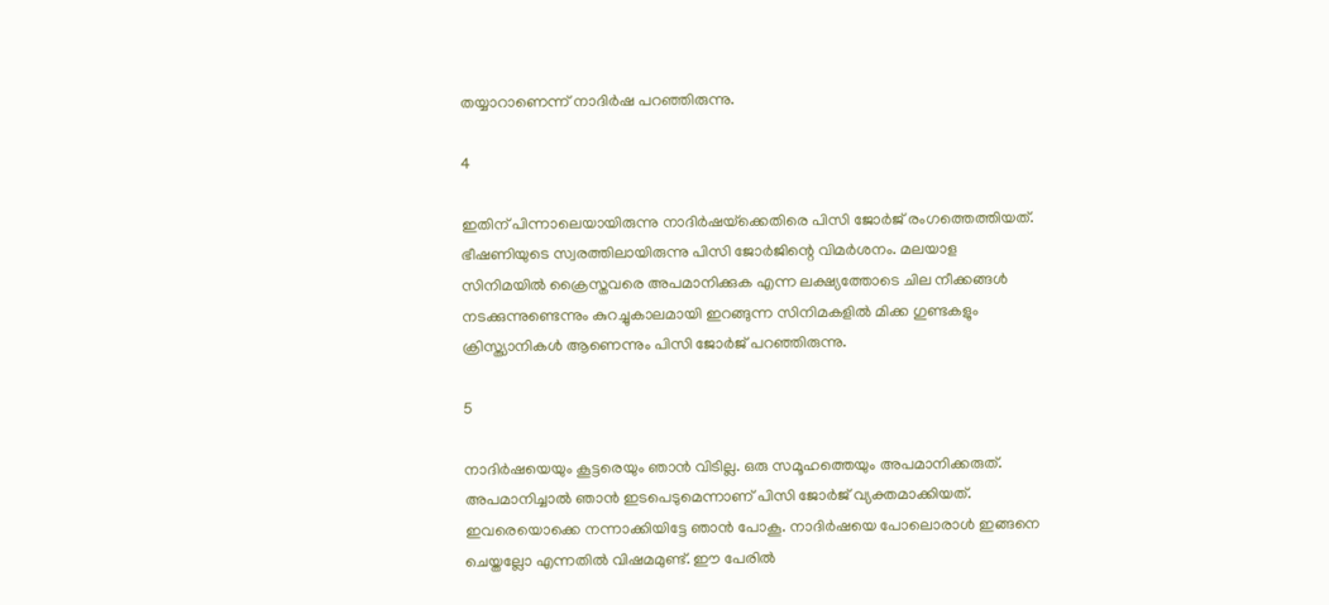തയ്യാറാണെന്ന് നാദിര്‍ഷ പറഞ്ഞിരുന്നു.

4

ഇതിന് പിന്നാലെയായിരുന്നു നാദിര്‍ഷയ്‌ക്കെതിരെ പിസി ജോര്‍ജ് രംഗത്തെത്തിയത്. ഭീഷണിയുടെ സ്വരത്തിലായിരുന്നു പിസി ജോര്‍ജിന്റെ വിമര്‍ശനം. മലയാള സിനിമയില്‍ ക്രൈസ്തവരെ അപമാനിക്കുക എന്ന ലക്ഷ്യത്തോടെ ചില നീക്കങ്ങള്‍ നടക്കുന്നുണ്ടെന്നും കുറച്ചുകാലമായി ഇറങ്ങുന്ന സിനിമകളില്‍ മിക്ക ഗുണ്ടകളും ക്രിസ്ത്യാനികള്‍ ആണെന്നും പിസി ജോര്‍ജ് പറഞ്ഞിരുന്നു.

5

നാദിര്‍ഷയെയും കൂട്ടരെയും ഞാന്‍ വിടില്ല. ഒരു സമൂഹത്തെയും അപമാനിക്കരുത്. അപമാനിച്ചാല്‍ ഞാന്‍ ഇടപെടുമെന്നാണ് പിസി ജോര്‍ജ് വ്യക്തമാക്കിയത്. ഇവരെയൊക്കെ നന്നാക്കിയിട്ടേ ഞാന്‍ പോകൂ. നാദിര്‍ഷയെ പോലൊരാള്‍ ഇങ്ങനെ ചെയ്തല്ലോ എന്നതില്‍ വിഷമമുണ്ട്. ഈ പേരില്‍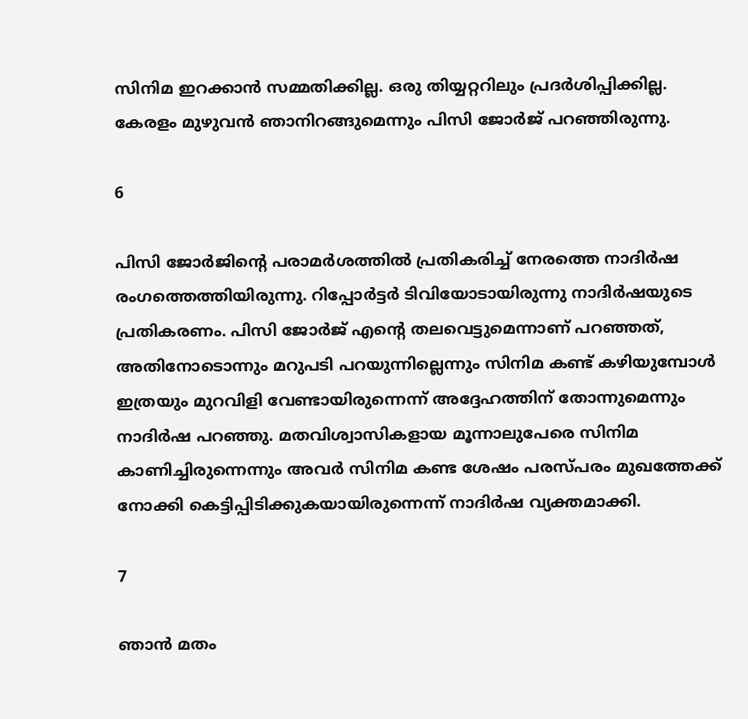സിനിമ ഇറക്കാന്‍ സമ്മതിക്കില്ല. ഒരു തിയ്യറ്ററിലും പ്രദര്‍ശിപ്പിക്കില്ല. കേരളം മുഴുവന്‍ ഞാനിറങ്ങുമെന്നും പിസി ജോര്‍ജ് പറഞ്ഞിരുന്നു.

6

പിസി ജോര്‍ജിന്റെ പരാമര്‍ശത്തില്‍ പ്രതികരിച്ച് നേരത്തെ നാദിര്‍ഷ രംഗത്തെത്തിയിരുന്നു. റിപ്പോര്‍ട്ടര്‍ ടിവിയോടായിരുന്നു നാദിര്‍ഷയുടെ പ്രതികരണം. പിസി ജോര്‍ജ് എന്റെ തലവെട്ടുമെന്നാണ് പറഞ്ഞത്, അതിനോടൊന്നും മറുപടി പറയുന്നില്ലെന്നും സിനിമ കണ്ട് കഴിയുമ്പോള്‍ ഇത്രയും മുറവിളി വേണ്ടായിരുന്നെന്ന് അദ്ദേഹത്തിന് തോന്നുമെന്നും നാദിര്‍ഷ പറഞ്ഞു. മതവിശ്വാസികളായ മൂന്നാലുപേരെ സിനിമ കാണിച്ചിരുന്നെന്നും അവര്‍ സിനിമ കണ്ട ശേഷം പരസ്പരം മുഖത്തേക്ക് നോക്കി കെട്ടിപ്പിടിക്കുകയായിരുന്നെന്ന് നാദിര്‍ഷ വ്യക്തമാക്കി.

7

ഞാന്‍ മതം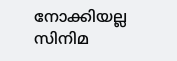നോക്കിയല്ല സിനിമ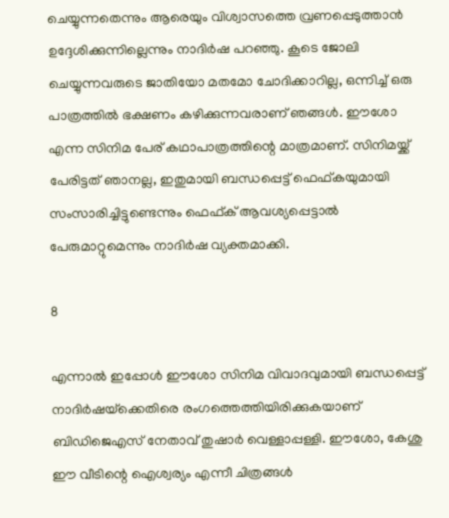ചെയ്യുന്നതെന്നും ആരെയും വിശ്വാസത്തെ വ്രണപ്പെടുത്താന്‍ ഉദ്ദേശിക്കുന്നില്ലെന്നും നാദിര്‍ഷ പറഞ്ഞു. കൂടെ ജോലി ചെയ്യുന്നവരുടെ ജാതിയോ മതമോ ചോദിക്കാറില്ല, ഒന്നിച്ച് ഒരു പാത്രത്തില്‍ ഭക്ഷണം കഴിക്കുന്നവരാണ് ഞങ്ങള്‍. ഈശോ എന്ന സിനിമ പേര് കഥാപാത്രത്തിന്റെ മാത്രമാണ്. സിനിമയ്ക്ക് പേരിട്ടത് ഞാനല്ല, ഇതുമായി ബന്ധപ്പെട്ട് ഫെഫ്കയുമായി സംസാരിച്ചിട്ടുണ്ടെന്നും ഫെഫ്ക് ആവശ്യപ്പെട്ടാല്‍ പേരുമാറ്റുമെന്നും നാദിര്‍ഷ വ്യക്തമാക്കി.

8

എന്നാല്‍ ഇപ്പോള്‍ ഈശോ സിനിമ വിവാദവുമായി ബന്ധപ്പെട്ട് നാദിര്‍ഷയ്‌ക്കെതിരെ രംഗത്തെത്തിയിരിക്കുകയാണ് ബിഡിജെഎസ് നേതാവ് തുഷാര്‍ വെള്ളാപ്പള്ളി. ഈശോ, കേശു ഈ വീടിന്റെ ഐശ്വര്യം എന്നീ ചിത്രങ്ങള്‍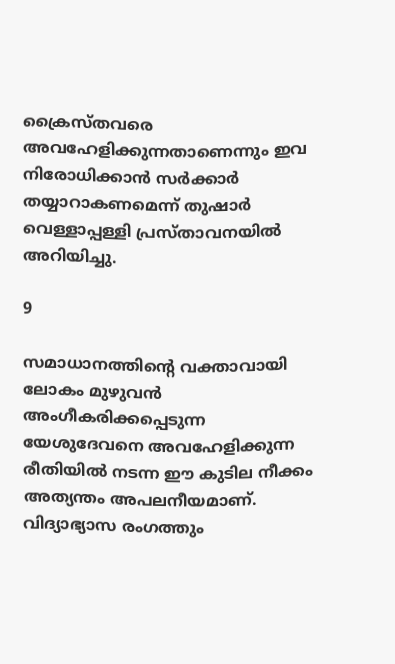ക്രൈസ്തവരെ അവഹേളിക്കുന്നതാണെന്നും ഇവ നിരോധിക്കാന്‍ സര്‍ക്കാര്‍ തയ്യാറാകണമെന്ന് തുഷാര്‍ വെള്ളാപ്പള്ളി പ്രസ്താവനയില്‍ അറിയിച്ചു.

9

സമാധാനത്തിന്റെ വക്താവായി ലോകം മുഴുവന്‍ അംഗീകരിക്കപ്പെടുന്ന യേശുദേവനെ അവഹേളിക്കുന്ന രീതിയില്‍ നടന്ന ഈ കുടില നീക്കം അത്യന്തം അപലനീയമാണ്. വിദ്യാഭ്യാസ രംഗത്തും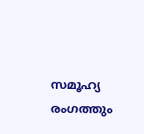സമൂഹ്യ രംഗത്തും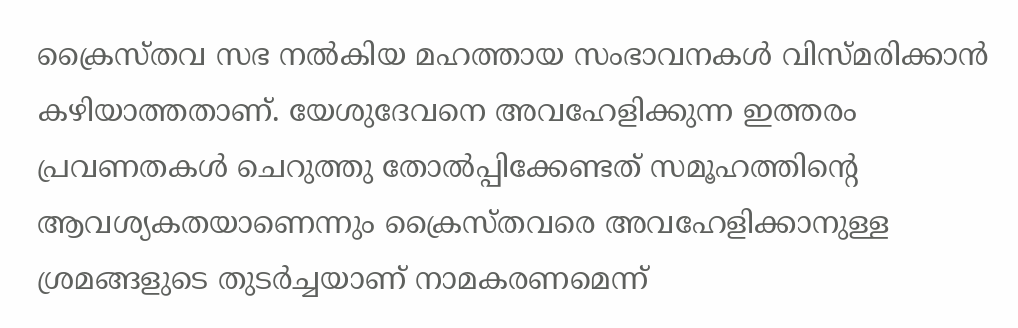ക്രൈസ്തവ സഭ നല്‍കിയ മഹത്തായ സംഭാവനകള്‍ വിസ്മരിക്കാന്‍ കഴിയാത്തതാണ്. യേശുദേവനെ അവഹേളിക്കുന്ന ഇത്തരം പ്രവണതകള്‍ ചെറുത്തു തോല്‍പ്പിക്കേണ്ടത് സമൂഹത്തിന്റെ ആവശ്യകതയാണെന്നും ക്രൈസ്തവരെ അവഹേളിക്കാനുള്ള ശ്രമങ്ങളുടെ തുടര്‍ച്ചയാണ് നാമകരണമെന്ന്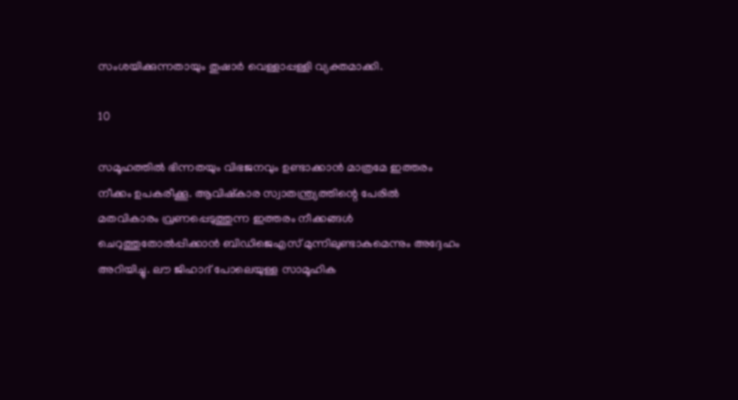സംശയിക്കുന്നതായും തുഷാര്‍ വെള്ളാപ്പള്ളി വ്യക്തമാക്കി.

10

സമൂഹത്തില്‍ ഭിന്നതയും വിഭജനവും ഉണ്ടാക്കാന്‍ മാത്രമേ ഇത്തരം നീക്കം ഉപകരീക്കൂ. ആവിഷ്‌കാര സ്വാതന്ത്ര്യത്തിന്റെ പേരില്‍ മതവികാരം വ്രണപ്പെടുത്തുന്ന ഇത്തരം നീക്കങ്ങള്‍ ചെറുത്തുതോല്‍പ്പിക്കാന്‍ ബിഡിജെഎസ് മുന്നിലുണ്ടാകുമെന്നും അദ്ദേഹം അറിയിച്ചു. ലൗ ജിഹാദ് പോലെയുള്ള സാമൂഹിക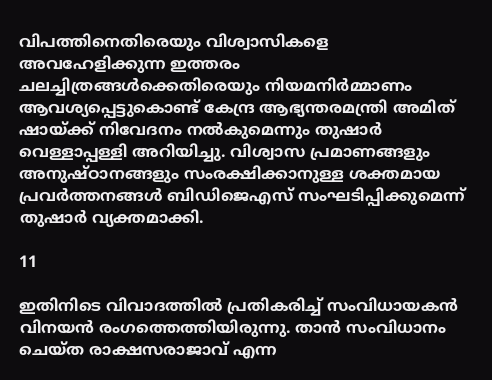വിപത്തിനെതിരെയും വിശ്വാസികളെ അവഹേളിക്കുന്ന ഇത്തരം ചലച്ചിത്രങ്ങള്‍ക്കെതിരെയും നിയമനിര്‍മ്മാണം ആവശ്യപ്പെട്ടുകൊണ്ട് കേന്ദ്ര ആഭ്യന്തരമന്ത്രി അമിത് ഷായ്ക്ക് നിവേദനം നല്‍കുമെന്നും തുഷാര്‍ വെള്ളാപ്പള്ളി അറിയിച്ചു. വിശ്വാസ പ്രമാണങ്ങളും അനുഷ്ഠാനങ്ങളും സംരക്ഷിക്കാനുള്ള ശക്തമായ പ്രവര്‍ത്തനങ്ങള്‍ ബിഡിജെഎസ് സംഘടിപ്പിക്കുമെന്ന് തുഷാര്‍ വ്യക്തമാക്കി.

11

ഇതിനിടെ വിവാദത്തില്‍ പ്രതികരിച്ച് സംവിധായകന്‍ വിനയന്‍ രംഗത്തെത്തിയിരുന്നു. താന്‍ സംവിധാനം ചെയ്ത രാക്ഷസരാജാവ് എന്ന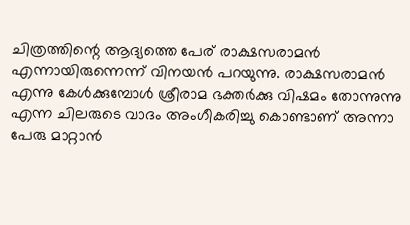ചിത്രത്തിന്റെ ആദ്യത്തെ പേര് രാക്ഷസരാമന്‍ എന്നായിരുന്നെന്ന് വിനയന്‍ പറയുന്നു. രാക്ഷസരാമന്‍ എന്നു കേള്‍ക്കുമ്പോള്‍ ശ്രീരാമ ഭക്തര്‍ക്കു വിഷമം തോന്നുന്നു എന്ന ചിലരുടെ വാദം അംഗീകരിച്ചു കൊണ്ടാണ് അന്നാ പേരു മാറ്റാന്‍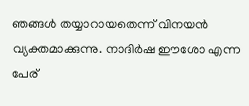ഞങ്ങള്‍ തയ്യാറായതെന്ന് വിനയന്‍ വ്യക്തമാക്കുന്നു. നാദിര്‍ഷ ഈശോ എന്ന പേര്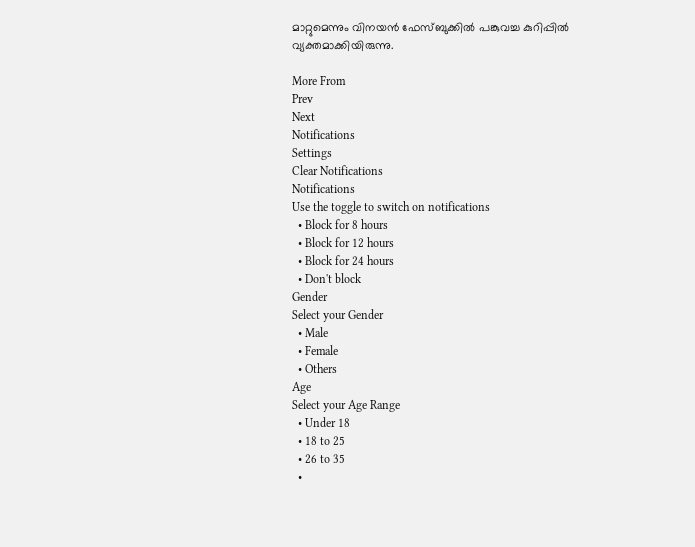മാറ്റുമെന്നും വിനയന്‍ ഫേസ്ബുക്കില്‍ പങ്കുവച്ച കുറിപ്പില്‍ വ്യക്തമാക്കിയിരുന്നു.

More From
Prev
Next
Notifications
Settings
Clear Notifications
Notifications
Use the toggle to switch on notifications
  • Block for 8 hours
  • Block for 12 hours
  • Block for 24 hours
  • Don't block
Gender
Select your Gender
  • Male
  • Female
  • Others
Age
Select your Age Range
  • Under 18
  • 18 to 25
  • 26 to 35
  •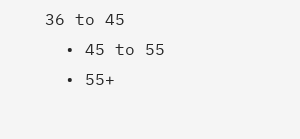36 to 45
  • 45 to 55
  • 55+